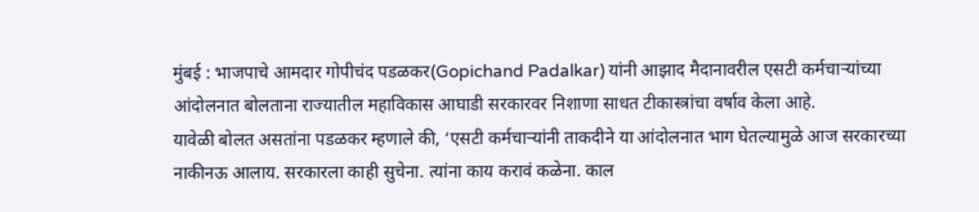मुंबई : भाजपाचे आमदार गोपीचंद पडळकर(Gopichand Padalkar) यांनी आझाद मैदानावरील एसटी कर्मचाऱ्यांच्या आंदोलनात बोलताना राज्यातील महाविकास आघाडी सरकारवर निशाणा साधत टीकास्त्रांचा वर्षाव केला आहे.
यावेळी बोलत असतांना पडळकर म्हणाले की, ‘एसटी कर्मचाऱ्यांनी ताकदीने या आंदोलनात भाग घेतल्यामुळे आज सरकारच्या नाकीनऊ आलाय. सरकारला काही सुचेना. त्यांना काय करावं कळेना. काल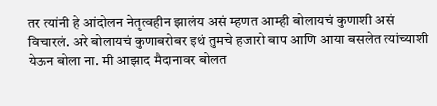तर त्यांनी हे आंदोलन नेतृत्वहीन झालंय असं म्हणत आम्ही बोलायचं कुणाशी असं विचारलं. अरे बोलायचं कुणाबरोबर इथं तुमचे हजारो बाप आणि आया बसलेत त्यांच्याशी येऊन बोला ना. मी आझाद मैदानावर बोलत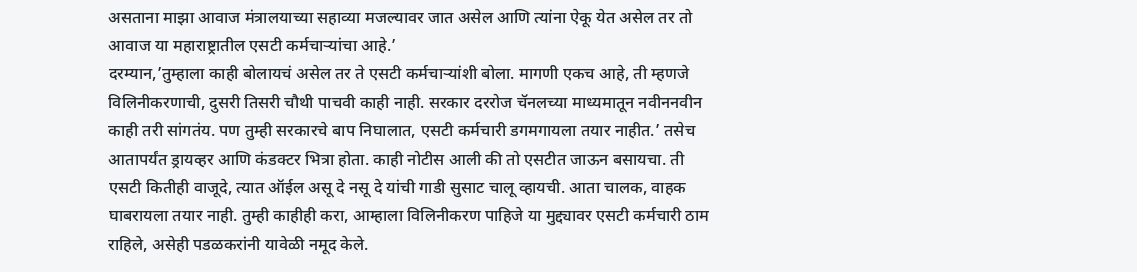असताना माझा आवाज मंत्रालयाच्या सहाव्या मजल्यावर जात असेल आणि त्यांना ऐकू येत असेल तर तो आवाज या महाराष्ट्रातील एसटी कर्मचाऱ्यांचा आहे.’
दरम्यान,’तुम्हाला काही बोलायचं असेल तर ते एसटी कर्मचाऱ्यांशी बोला. मागणी एकच आहे, ती म्हणजे विलिनीकरणाची, दुसरी तिसरी चौथी पाचवी काही नाही. सरकार दररोज चॅनलच्या माध्यमातून नवीननवीन काही तरी सांगतंय. पण तुम्ही सरकारचे बाप निघालात, एसटी कर्मचारी डगमगायला तयार नाहीत.’ तसेच आतापर्यंत ड्रायव्हर आणि कंडक्टर भित्रा होता. काही नोटीस आली की तो एसटीत जाऊन बसायचा. ती एसटी कितीही वाजूदे, त्यात ऑईल असू दे नसू दे यांची गाडी सुसाट चालू व्हायची. आता चालक, वाहक घाबरायला तयार नाही. तुम्ही काहीही करा, आम्हाला विलिनीकरण पाहिजे या मुद्द्यावर एसटी कर्मचारी ठाम राहिले, असेही पडळकरांनी यावेळी नमूद केले.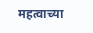महत्वाच्या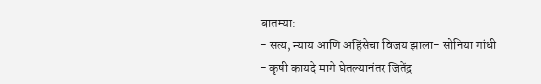बातम्या:
- सत्य, न्याय आणि अहिंसेचा विजय झाला- सोनिया गांधी
- कृषी कायदे मागे घेतल्यानंतर जितेंद्र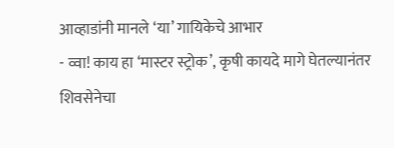आव्हाडांनी मानले ‘या’ गायिकेचे आभार
- व्वा! काय हा ‘मास्टर स्ट्रोक’, कृषी कायदे मागे घेतल्यानंतर शिवसेनेचा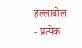हल्लाबोल
- प्रत्येक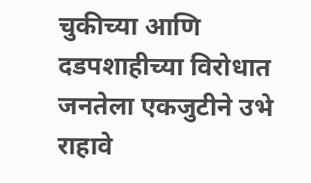चुकीच्या आणि दडपशाहीच्या विरोधात जनतेला एकजुटीने उभे राहावे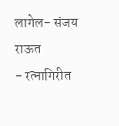लागेल- संजय राऊत
- रत्नागिरीत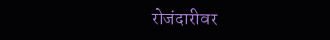रोजंदारीवर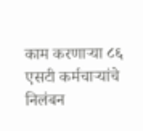काम करणाऱ्या ८६ एसटी कर्मचाऱ्यांचे निलंबन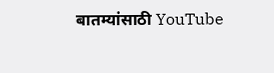बातम्यांसाठी YouTube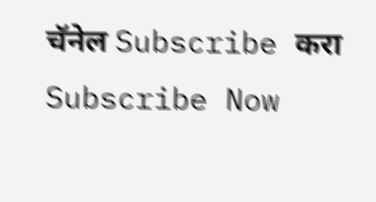चॅनेल Subscribe करा
Subscribe Now